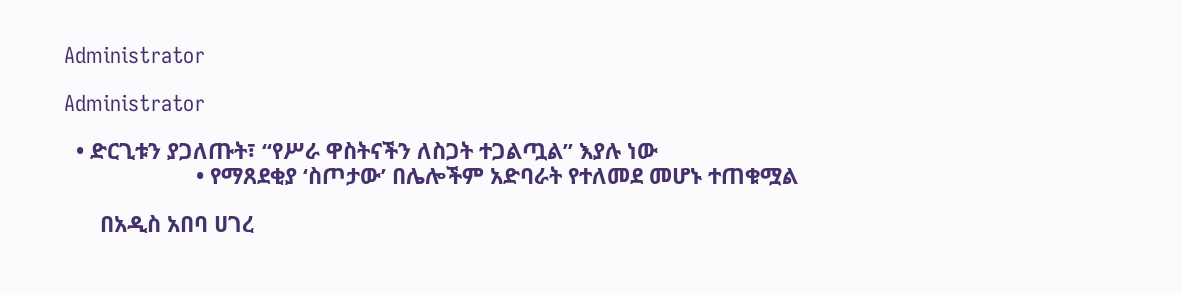Administrator

Administrator

  • ድርጊቱን ያጋለጡት፣ “የሥራ ዋስትናችን ለስጋት ተጋልጧል” እያሉ ነው
                      • የማጸደቂያ ‘ስጦታው’ በሌሎችም አድባራት የተለመደ መሆኑ ተጠቁሟል

      በአዲስ አበባ ሀገረ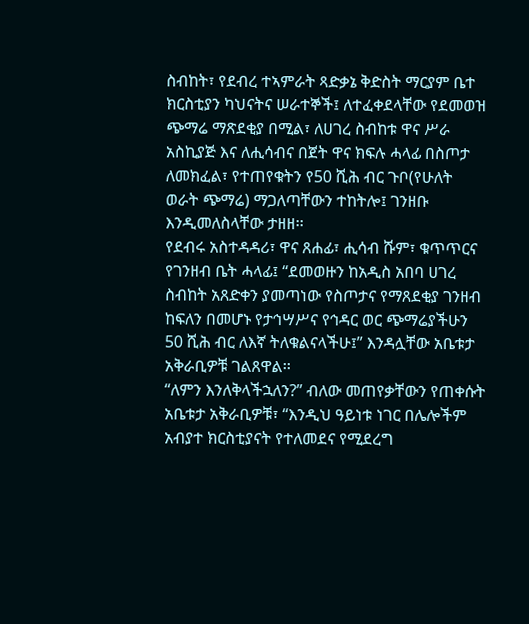ስብከት፣ የደብረ ተኣምራት ጻድቃኔ ቅድስት ማርያም ቤተ ክርስቲያን ካህናትና ሠራተኞች፤ ለተፈቀደላቸው የደመወዝ ጭማሬ ማጽደቂያ በሚል፣ ለሀገረ ስብከቱ ዋና ሥራ አስኪያጅ እና ለሒሳብና በጀት ዋና ክፍሉ ሓላፊ በስጦታ ለመክፈል፣ የተጠየቁትን የ50 ሺሕ ብር ጉቦ(የሁለት ወራት ጭማሬ) ማጋለጣቸውን ተከትሎ፤ ገንዘቡ እንዲመለስላቸው ታዘዘ፡፡
የደብሩ አስተዳዳሪ፣ ዋና ጸሐፊ፣ ሒሳብ ሹም፣ ቁጥጥርና የገንዘብ ቤት ሓላፊ፤ “ደመወዙን ከአዲስ አበባ ሀገረ ስብከት አጸድቀን ያመጣነው የስጦታና የማጸደቂያ ገንዘብ ከፍለን በመሆኑ የታኅሣሥና የኅዳር ወር ጭማሬያችሁን 50 ሺሕ ብር ለእኛ ትለቁልናላችሁ፤” እንዳሏቸው አቤቱታ አቅራቢዎቹ ገልጸዋል፡፡
“ለምን እንለቅላችኋለን?” ብለው መጠየቃቸውን የጠቀሱት አቤቱታ አቅራቢዎቹ፣ “እንዲህ ዓይነቱ ነገር በሌሎችም አብያተ ክርስቲያናት የተለመደና የሚደረግ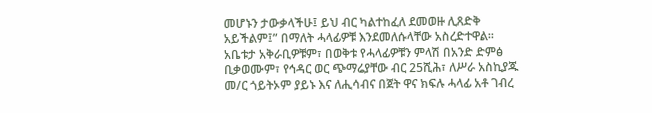መሆኑን ታውቃላችሁ፤ ይህ ብር ካልተከፈለ ደመወዙ ሊጸድቅ አይችልም፤” በማለት ሓላፊዎቹ እንደመለሱላቸው አስረድተዋል፡፡
አቤቱታ አቅራቢዎቹም፣ በወቅቱ የሓላፊዎቹን ምላሽ በአንድ ድምፅ ቢቃወሙም፣ የኅዳር ወር ጭማሬያቸው ብር 25ሺሕ፣ ለሥራ አስኪያጁ መ/ር ጎይትኦም ያይኑ እና ለሒሳብና በጀት ዋና ክፍሉ ሓላፊ አቶ ገብረ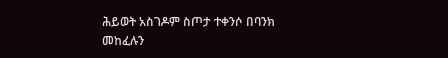ሕይወት አስገዶም ስጦታ ተቀንሶ በባንክ መከፈሉን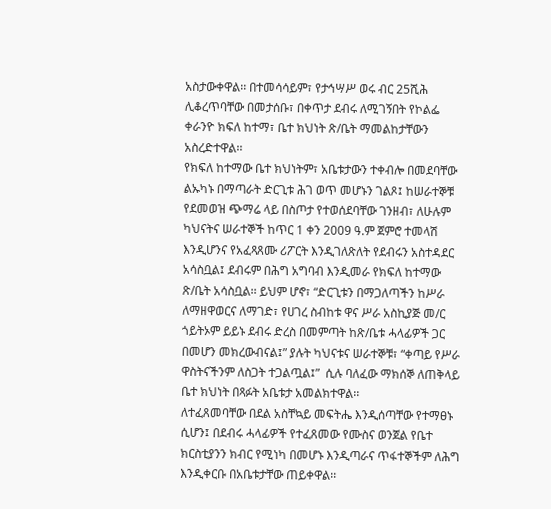አስታውቀዋል፡፡ በተመሳሳይም፣ የታኅሣሥ ወሩ ብር 25ሺሕ ሊቆረጥባቸው በመታሰቡ፣ በቀጥታ ደብሩ ለሚገኝበት የኮልፌ ቀራንዮ ክፍለ ከተማ፣ ቤተ ክህነት ጽ/ቤት ማመልከታቸውን አስረድተዋል፡፡
የክፍለ ከተማው ቤተ ክህነትም፣ አቤቱታውን ተቀብሎ በመደባቸው ልኡካኑ በማጣራት ድርጊቱ ሕገ ወጥ መሆኑን ገልጾ፤ ከሠራተኞቹ የደመወዝ ጭማሬ ላይ በስጦታ የተወሰደባቸው ገንዘብ፣ ለሁሉም ካህናትና ሠራተኞች ከጥር 1 ቀን 2009 ዓ.ም ጀምሮ ተመላሽ እንዲሆንና የአፈጻጸሙ ሪፖርት እንዲገለጽለት የደብሩን አስተዳደር አሳስቧል፤ ደብሩም በሕግ አግባብ እንዲመራ የክፍለ ከተማው ጽ/ቤት አሳስቧል፡፡ ይህም ሆኖ፣ “ድርጊቱን በማጋለጣችን ከሥራ ለማዘዋወርና ለማገድ፣ የሀገረ ስብከቱ ዋና ሥራ አስኪያጅ መ/ር ጎይትኦም ይይኑ ደብሩ ድረስ በመምጣት ከጽ/ቤቱ ሓላፊዎች ጋር በመሆን መክረውብናል፤” ያሉት ካህናቱና ሠራተኞቹ፣ “ቀጣይ የሥራ ዋስትናችንም ለስጋት ተጋልጧል፤”  ሲሉ ባለፈው ማክሰኞ ለጠቅላይ ቤተ ክህነት በጻፉት አቤቱታ አመልክተዋል፡፡
ለተፈጸመባቸው በደል አስቸኳይ መፍትሔ እንዲሰጣቸው የተማፀኑ ሲሆን፤ በደብሩ ሓላፊዎች የተፈጸመው የሙስና ወንጀል የቤተ ክርስቲያንን ክብር የሚነካ በመሆኑ እንዲጣራና ጥፋተኞችም ለሕግ እንዲቀርቡ በአቤቱታቸው ጠይቀዋል፡፡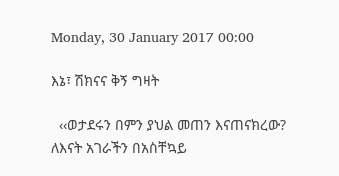Monday, 30 January 2017 00:00

እኔ፣ ሽክናና ቅኝ ግዛት

  ‹‹ወታደሩን በምን ያህል መጠን እናጠናክረው? ለእናት አገራችን በአስቸኳይ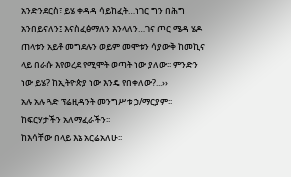አንድንደርስ፣ ይሄ ቀዳዳ ሳይከፈት…ነገር ግን በሕግ አንበይናለን፤ እናስፈፅማለን እንላለን…ገና ጦር ሜዳ ሄዶ ጠላቱን አይቶ መግደሉን ወይም መሞቱን ሳያውቅ ከመኪና ላይ በራሱ እየወረደ የሚሞት ወጣት ነው ያለው፡፡ ምንድን ነው ይሄ? ከኢትዮጵያ ነው እንዴ የበቀለው?...››
አሉ አሉ ጓድ ፕሬዚዳንት መንግሥቱ ኃ/ማርያም፡፡
ከፍርሃታችን አለማፈራችን፡፡
ከእሳቸው በላይ እኔ አርሬአለሁ፡፡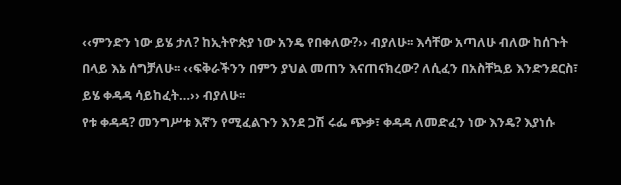‹‹ምንድን ነው ይሄ ታለ? ከኢትዮጵያ ነው አንዴ የበቀለው?›› ብያለሁ፡፡ እሳቸው አጣለሁ ብለው ከሰጉት በላይ እኔ ሰግቻለሁ፡፡ ‹‹ፍቅራችንን በምን ያህል መጠን እናጠናክረው? ለሲፈን በአስቸኳይ እንድንደርስ፣ ይሄ ቀዳዳ ሳይከፈት…›› ብያለሁ፡፡
የቱ ቀዳዳ? መንግሥቱ እኛን የሚፈልጉን እንደ ጋሽ ሩፌ ጭቃ፣ ቀዳዳ ለመድፈን ነው እንዴ? እያነሱ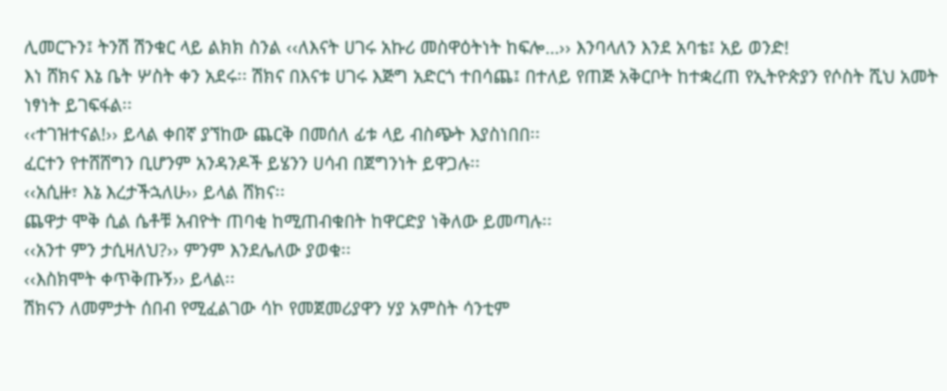ሊመርጉን፤ ትንሽ ሽንቁር ላይ ልክክ ስንል ‹‹ለእናት ሀገሩ አኩሪ መስዋዕትነት ከፍሎ…›› እንባላለን እንደ አባቴ፤ አይ ወንድ!
እነ ሸክና እኔ ቤት ሦስት ቀን አደሩ፡፡ ሽክና በእናቱ ሀገሩ እጅግ አድርጎ ተበሳጨ፤ በተለይ የጠጅ አቅርቦት ከተቋረጠ የኢትዮጵያን የሶስት ሺህ አመት ነፃነት ይገፍፋል፡፡
‹‹ተገዝተናል!›› ይላል ቀበኛ ያኘከው ጨርቅ በመሰለ ፊቱ ላይ ብስጭት እያስነበበ፡፡
ፈርተን የተሸሸግን ቢሆንም አንዳንዶች ይሄንን ሀሳብ በጀግንነት ይዋጋሉ፡፡
‹‹አሲዙ፣ እኔ እረታችኋለሁ›› ይላል ሸክና፡፡
ጨዋታ ሞቅ ሲል ሴቶቹ አብዮት ጠባቂ ከሚጠብቁበት ከዋርድያ ነቅለው ይመጣሉ፡፡
‹‹አንተ ምን ታሲዛለህ?›› ምንም እንደሌለው ያወቁ፡፡
‹‹እስክሞት ቀጥቅጡኝ›› ይላል፡፡
ሽክናን ለመምታት ሰበብ የሚፈልገው ሳኮ የመጀመሪያዋን ሃያ አምስት ሳንቲም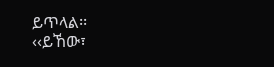ይጥላል፡፡
‹‹ይኸው፣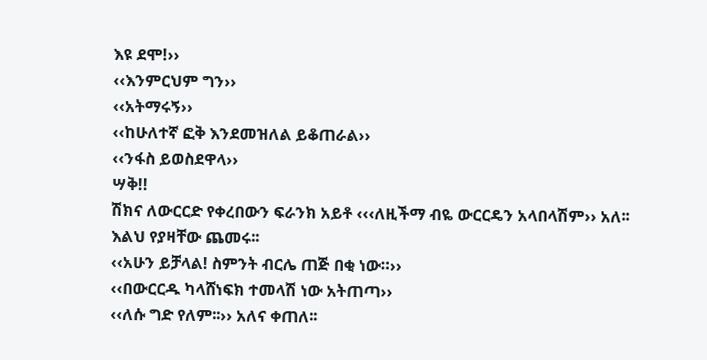እዩ ደሞ!››
‹‹እንምርህም ግን››
‹‹አትማሩኝ››
‹‹ከሁለተኛ ፎቅ እንደመዝለል ይቆጠራል››
‹‹ንፋስ ይወስደዋላ››
ሣቅ!!
ሽክና ለውርርድ የቀረበውን ፍራንክ አይቶ ‹‹‹ለዚችማ ብዬ ውርርዴን አላበላሽም›› አለ፡፡
እልህ የያዛቸው ጨመሩ፡፡
‹‹አሁን ይቻላል! ስምንት ብርሌ ጠጅ በቂ ነው።››
‹‹በውርርዱ ካላሸነፍክ ተመላሽ ነው አትጠጣ››
‹‹ለሱ ግድ የለም፡፡›› አለና ቀጠለ፡፡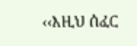‹‹እዚህ ሰፈር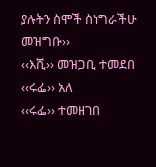ያሉትን ስሞች ስነግራችሁ መዝግቡ››
‹‹እሺ›› መዝጋቢ ተመደበ
‹‹ሩፌ›› አለ
‹‹ሩፌ›› ተመዘገበ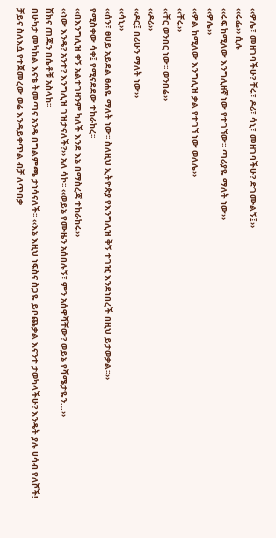‹‹ዎሌ፣ መዘገባችሁ? ቸሩ፣ ዶሪ፣ ሳኒ፣ መዘገባችሁ? ድገሙልኝ፤››
‹‹ሩፌ›› ሲሉ
‹‹ሩፍ ከሚለው እንግሊዘኛ ነው የተገኘው፡፡ ጣሪያዬ ማለት ነው››
‹‹ዎሌ››
‹‹ዎል ከሚለው እንግሊዝ ቃል የተገኘ ነው ወለሌ››
‹‹ቸሩ››
‹‹ቸር ወንበር ነው፡፡ ወንበሬ››
‹‹ዶሪ››
‹‹ዶር፤ በሪሁን ማለት ነው››
‹‹ሳኒ››
‹‹ሰን፣ ፀሀይ አይደል ፀሐዬ ማለት ነው፡፡ ስለዚህ ኢትዮጵያ የእንግሊዝ ቅኝ ተገዢ እንደነበረች በዚህ ይታወቃል፡፡››
የሚስቀው ሳቀ፤ የሚናደደው ተከራከረ፡፡
‹‹በእንግሊዝ ቀኝ አልተገዛንም ካለች እንደ እኔ በማስረጃ ተከራከሩ››
‹‹ነው እንዴ? አንተ? እንግሊዝ ገዝታናለች?›› አለ ሳኮ፡፡ ‹‹ወይኔ የሙዜን አሰበሉኝ፣ ምን አሰዋሻቸው? ወይኔ የሻሜታዬን…››
ሽክና ጠጁን በሴቶቹ አስላከ፡፡
በሁካታ መካከል እናቴ ትመጣና አንዴ በግልምጫ ታነሳናለች፡፡ ‹‹እኔ እዚህ ነፍስና ስጋዬ ይቦጨቃል እናንተ ታወካላችሁ? እንዴት ያሉ ሀሳብ የለሾች!
ቻይና ስለእሷ የተጀመረው ወሬ እንዳይቀጥል ብቻ ለጥበቃ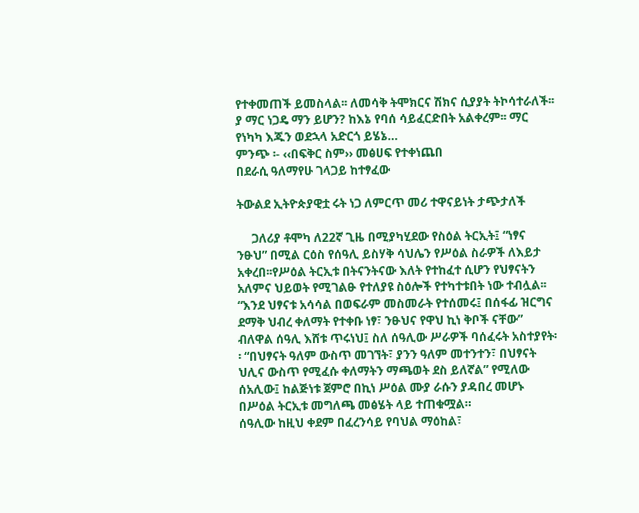የተቀመጠች ይመስላል፡፡ ለመሳቅ ትሞክርና ሽክና ሲያያት ትኮሳተራለች፡፡ ያ ማር ነጋዴ ማን ይሆን? ከእኔ የባሰ ሳይፈርድበት አልቀረም፡፡ ማር የነካካ እጁን ወደኋላ አድርጎ ይሄኔ…
ምንጭ ፡- ‹‹በፍቅር ስም›› መፅሀፍ የተቀነጨበ
በደራሲ ዓለማየሁ ገላጋይ ከተፃፈው

ትውልደ ኢትዮጵያዊቷ ሩት ነጋ ለምርጥ መሪ ተዋናይነት ታጭታለች

     ጋለሪያ ቶሞካ ለ22ኛ ጊዜ በሚያካሂደው የስዕል ትርኢት፤ “ነፃና ንፁህ” በሚል ርዕስ የሰዓሊ ይስሃቅ ሳህሌን የሥዕል ስራዎች ለእይታ አቀረበ፡፡የሥዕል ትርኢቱ በትናንትናው እለት የተከፈተ ሲሆን የህፃናትን አለምና ህይወት የሚገልፁ የተለያዩ ስዕሎች የተካተቱበት ነው ተብሏል፡፡ “እንደ ህፃናቱ አሳሳል በወፍራም መስመራት የተሰመሩ፤ በሰፋፊ ዝርግና ደማቅ ህብረ ቀለማት የተቀቡ ነፃ፣ ንፁህና የዋህ ኪነ ቅቦች ናቸው” ብለዋል ሰዓሊ እሸቱ ጥሩነህ፤ ስለ ሰዓሊው ሥራዎች ባሰፈሩት አስተያየት፡፡ “በህፃናት ዓለም ውስጥ መገኘት፣ ያንን ዓለም መተንተን፣ በህፃናት ህሊና ውስጥ የሚፈሱ ቀለማትን ማጫወት ደስ ይለኛል” የሚለው ሰአሊው፤ ከልጅነቱ ጀምሮ በኪነ ሥዕል ሙያ ራሱን ያዳበረ መሆኑ በሥዕል ትርኢቱ መግለጫ መፅሄት ላይ ተጠቁሟል።
ሰዓሊው ከዚህ ቀደም በፈረንሳይ የባህል ማዕከል፣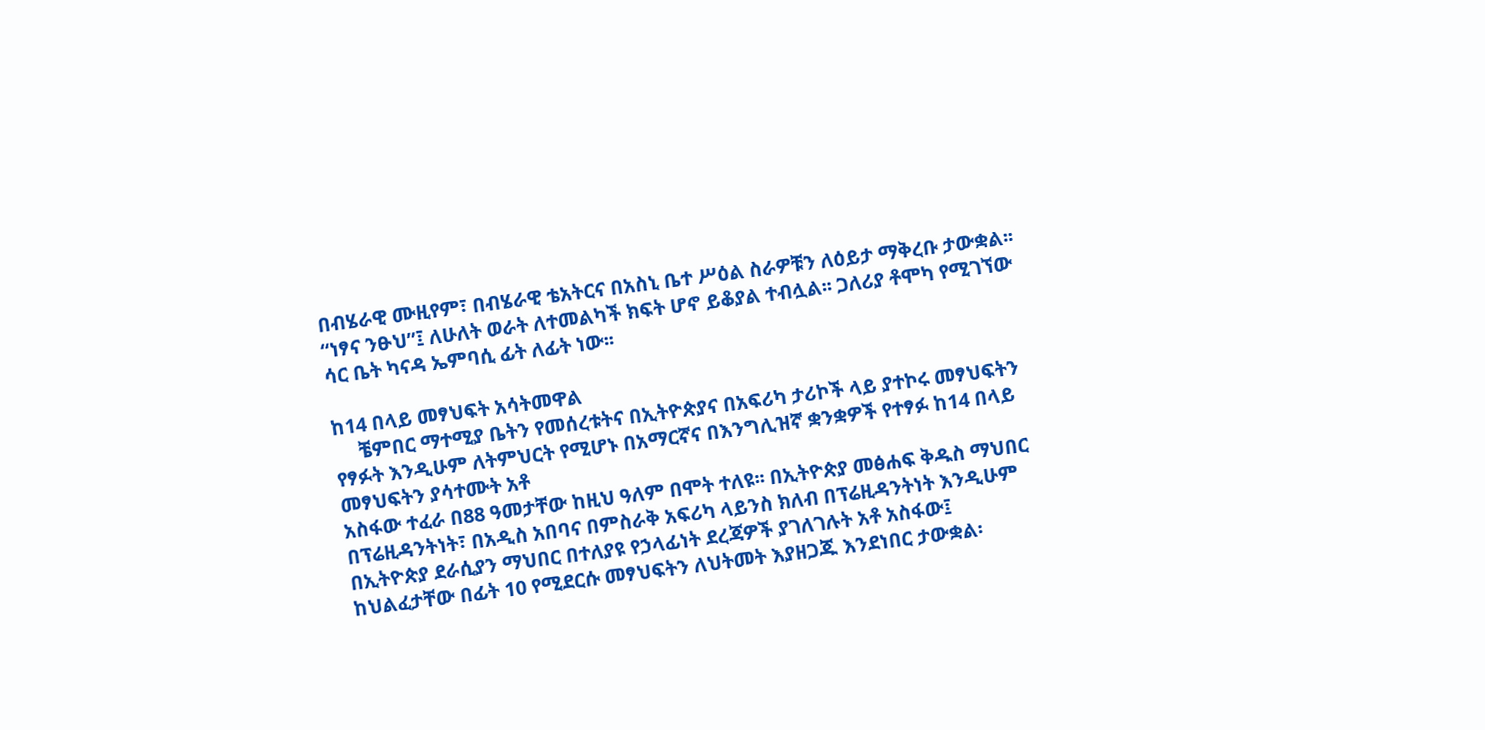በብሄራዊ ሙዚየም፣ በብሄራዊ ቴአትርና በአስኒ ቤተ ሥዕል ስራዎቹን ለዕይታ ማቅረቡ ታውቋል፡፡ “ነፃና ንፁህ”፤ ለሁለት ወራት ለተመልካች ክፍት ሆኖ ይቆያል ተብሏል፡፡ ጋለሪያ ቶሞካ የሚገኘው ሳር ቤት ካናዳ ኤምባሲ ፊት ለፊት ነው፡፡

ከ14 በላይ መፃህፍት አሳትመዋል
     ቼምበር ማተሚያ ቤትን የመሰረቱትና በኢትዮጵያና በአፍሪካ ታሪኮች ላይ ያተኮሩ መፃህፍትን የፃፉት እንዲሁም ለትምህርት የሚሆኑ በአማርኛና በእንግሊዝኛ ቋንቋዎች የተፃፉ ከ14 በላይ መፃህፍትን ያሳተሙት አቶ
አስፋው ተፈራ በ88 ዓመታቸው ከዚህ ዓለም በሞት ተለዩ፡፡ በኢትዮጵያ መፅሐፍ ቅዱስ ማህበር በፕሬዚዳንትነት፣ በአዲስ አበባና በምስራቅ አፍሪካ ላይንስ ክለብ በፕሬዚዳንትነት እንዲሁም በኢትዮጵያ ደራሲያን ማህበር በተለያዩ የኃላፊነት ደረጃዎች ያገለገሉት አቶ አስፋው፤ ከህልፈታቸው በፊት 10 የሚደርሱ መፃህፍትን ለህትመት እያዘጋጁ እንደነበር ታውቋል፡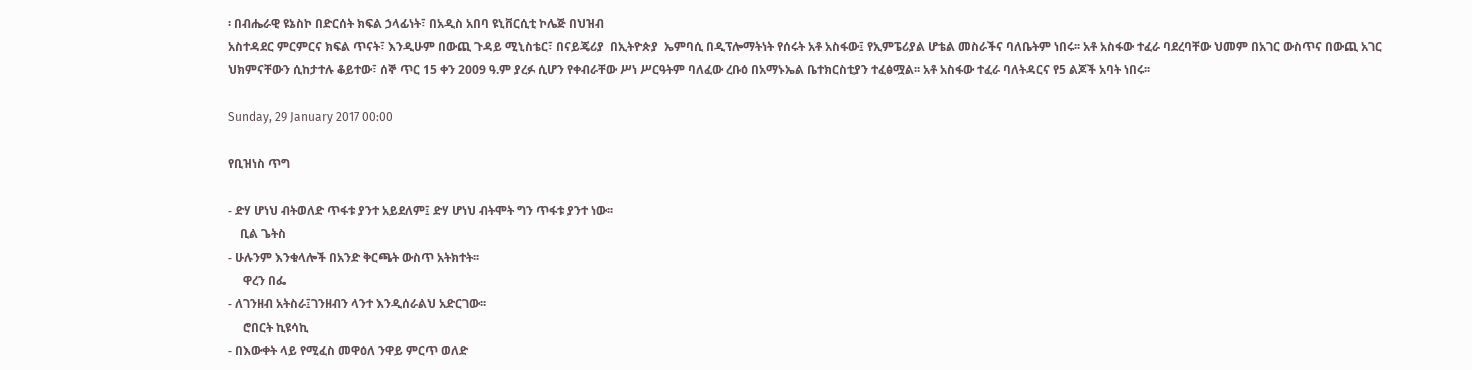፡ በብሔራዊ ዩኔስኮ በድርሰት ክፍል ኃላፊነት፣ በአዲስ አበባ ዩኒቨርሲቲ ኮሌጅ በህዝብ
አስተዳደር ምርምርና ክፍል ጥናት፣ እንዲሁም በውጪ ጉዳይ ሚኒስቴር፣ በናይጄሪያ  በኢትዮጵያ  ኤምባሲ በዲፕሎማትነት የሰሩት አቶ አስፋው፤ የኢምፔሪያል ሆቴል መስራችና ባለቤትም ነበሩ፡፡ አቶ አስፋው ተፈራ ባደረባቸው ህመም በአገር ውስጥና በውጪ አገር ህክምናቸውን ሲከታተሉ ቆይተው፣ ሰኞ ጥር 15 ቀን 2009 ዓ.ም ያረፉ ሲሆን የቀብራቸው ሥነ ሥርዓትም ባለፈው ረቡዕ በአማኑኤል ቤተክርስቲያን ተፈፅሟል፡፡ አቶ አስፋው ተፈራ ባለትዳርና የ5 ልጆች አባት ነበሩ፡፡

Sunday, 29 January 2017 00:00

የቢዝነስ ጥግ

- ድሃ ሆነህ ብትወለድ ጥፋቱ ያንተ አይደለም፤ ድሃ ሆነህ ብትሞት ግን ጥፋቱ ያንተ ነው፡፡
    ቢል ጌትስ
- ሁሉንም እንቁላሎች በአንድ ቅርጫት ውስጥ አትክተት፡፡
     ዋረን በፌ
- ለገንዘብ አትስራ፤ገንዘብን ላንተ እንዲሰራልህ አድርገው፡፡
     ሮበርት ኪዩሳኪ
- በእውቀት ላይ የሚፈስ መዋዕለ ንዋይ ምርጥ ወለድ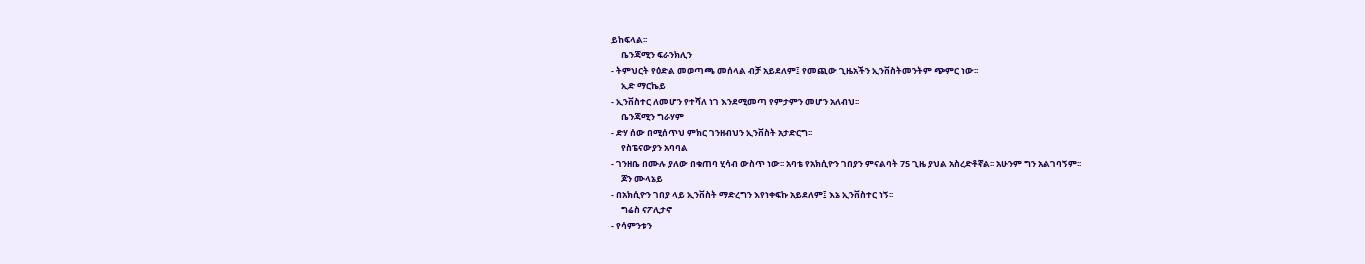ይከፍላል፡፡
     ቤንጃሚን ፍራንክሊን
- ትምህርት የዕድል መወጣጫ መሰላል ብቻ አይደለም፤ የመጪው ጊዜአችን ኢንቨስትመንትም ጭምር ነው፡፡
     ኢድ ማርኬይ
- ኢንቨስተር ለመሆን የተሻለ ነገ እንደሚመጣ የምታምን መሆን አለብህ፡፡
     ቤንጃሚን ግራሃም
- ድሃ ሰው በሚሰጥህ ምክር ገንዘብህን ኢንቨስት አታድርግ፡፡
     የስፔናውያን አባባል
- ገንዘቤ በሙሉ ያለው በቁጠባ ሂሳብ ውስጥ ነው፡፡ አባቴ የአክሲዮን ገበያን ምናልባት 75 ጊዜ ያህል አስረድቶኛል፡፡ አሁንም ግን አልገባኝም፡፡
     ጆን ሙላኔይ
- በአክሲዮን ገበያ ላይ ኢንቨስት ማድረግን እየነቀፍኩ አይደለም፤ እኔ ኢንቨስተር ነኝ፡፡
     ግሬስ ናፖሊታኖ
- የሳምንቱን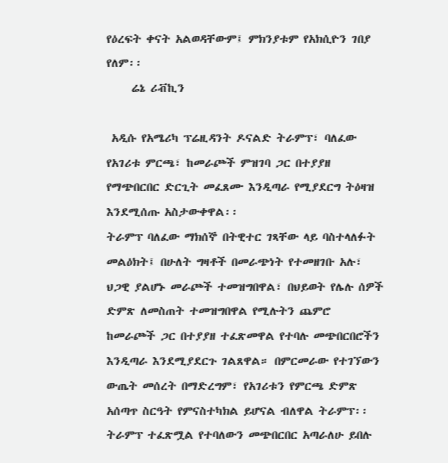የዕረፍት ቀናት አልወዳቸውም፤ ምክንያቱም የአክሲዮን ገበያ የለም፡፡
     ሬኔ ሪቭኪን

 አዲሱ የአሜሪካ ፕሬዚዳንት ዶናልድ ትራምፕ፣ ባለፈው የአገሪቱ ምርጫ፣ ከመራጮች ምዝገባ ጋር በተያያዘ የማጭበርበር ድርጊት መፈጸሙ እንዲጣራ የሚያደርግ ትዕዛዝ እንደሚሰጡ አስታውቀዋል፡፡
ትራምፕ ባለፈው ማክሰኞ በትዊተር ገጻቸው ላይ ባስተላለፉት መልዕክት፤ በሁለት ግዛቶች በመራጭነት የተመዘገቡ አሉ፣ ህጋዊ ያልሆኑ መራጮች ተመዝግበዋል፣ በህይወት የሌሉ ሰዎች ድምጽ ለመስጠት ተመዝግበዋል የሚሉትን ጨምሮ ከመራጮች ጋር በተያያዘ ተፈጽመዋል የተባሉ መጭበርበሮችን እንዲጣራ እንደሚያደርጉ ገልጸዋል። በምርመራው የተገኘውን ውጤት መሰረት በማድረግም፣ የአገሪቱን የምርጫ ድምጽ አሰጣጥ ስርዓት የምናስተካክል ይሆናል ብለዋል ትራምፕ፡፡
ትራምፕ ተፈጽሟል የተባለውን መጭበርበር አጣራለሁ ይበሉ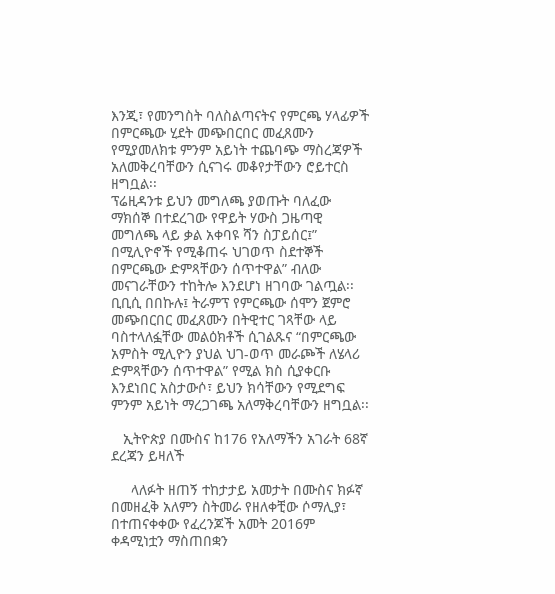እንጂ፣ የመንግስት ባለስልጣናትና የምርጫ ሃላፊዎች በምርጫው ሂደት መጭበርበር መፈጸሙን የሚያመለክቱ ምንም አይነት ተጨባጭ ማስረጃዎች አለመቅረባቸውን ሲናገሩ መቆየታቸውን ሮይተርስ ዘግቧል፡፡
ፕሬዚዳንቱ ይህን መግለጫ ያወጡት ባለፈው ማክሰኞ በተደረገው የዋይት ሃውስ ጋዜጣዊ መግለጫ ላይ ቃል አቀባዩ ሻን ስፓይሰር፤” በሚሊዮኖች የሚቆጠሩ ህገወጥ ስደተኞች በምርጫው ድምጻቸውን ሰጥተዋል” ብለው መናገራቸውን ተከትሎ እንደሆነ ዘገባው ገልጧል፡፡
ቢቢሲ በበኩሉ፤ ትራምፕ የምርጫው ሰሞን ጀምሮ መጭበርበር መፈጸሙን በትዊተር ገጻቸው ላይ ባስተላለፏቸው መልዕክቶች ሲገልጹና “በምርጫው አምስት ሚሊዮን ያህል ህገ-ወጥ መራጮች ለሄላሪ ድምጻቸውን ሰጥተዋል” የሚል ክስ ሲያቀርቡ እንደነበር አስታውሶ፣ ይህን ክሳቸውን የሚደግፍ ምንም አይነት ማረጋገጫ አለማቅረባቸውን ዘግቧል፡፡

   ኢትዮጵያ በሙስና ከ176 የአለማችን አገራት 68ኛ ደረጃን ይዛለች

     ላለፉት ዘጠኝ ተከታታይ አመታት በሙስና ክፉኛ በመዘፈቅ አለምን ስትመራ የዘለቀቺው ሶማሊያ፣ በተጠናቀቀው የፈረንጆች አመት 2016ም ቀዳሚነቷን ማስጠበቋን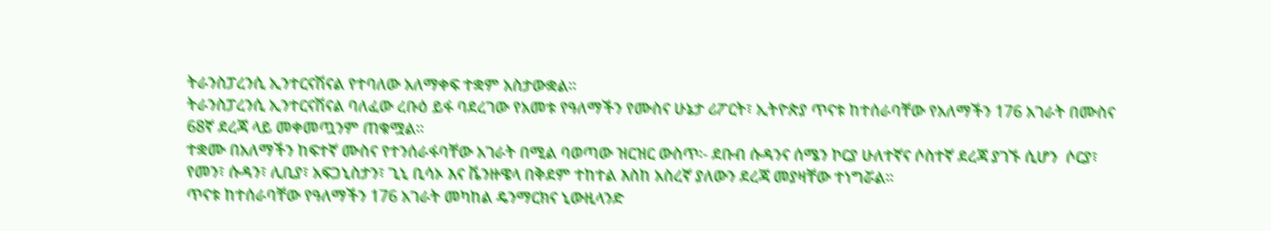ትራንስፓረንሲ ኢንተርናሽናል የተባለው አለማቀፍ ተቋም አስታውቋል፡፡
ትራንስፓረንሲ ኢንተርናሽናል ባለፈው ረቡዕ ይፋ ባደረገው የአመቱ የዓለማችን የሙስና ሁኔታ ሪፖርት፣ ኢትዮጵያ ጥናቱ ከተሰራባቸው የአለማችን 176 አገራት በሙስና 68ኛ ደረጃ ላይ መቀመጧንም ጠቁሟል፡፡
ተቋሙ በአለማችን ከፍተኛ ሙስና የተንሰራፋባቸው አገራት በሚል ባወጣው ዝርዝር ውስጥ፡- ደቡብ ሱዳንና ሰሜን ኮርያ ሁለተኛና ሶስተኛ ደረጃ ያገኙ ሲሆን  ሶርያ፣ የመን፣ ሱዳን፣ ሊቢያ፣ አፍጋኒስታን፣ ጊኒ ቢሳኦ እና ቬንዙዌላ በቅደም ተከተል እስከ አስረኛ ያለውን ደረጃ መያዛቸው ተነግሯል፡፡
ጥናቱ ከተሰራባቸው የዓለማችን 176 አገራት መካከል ዴንማርክና ኒውዚላንድ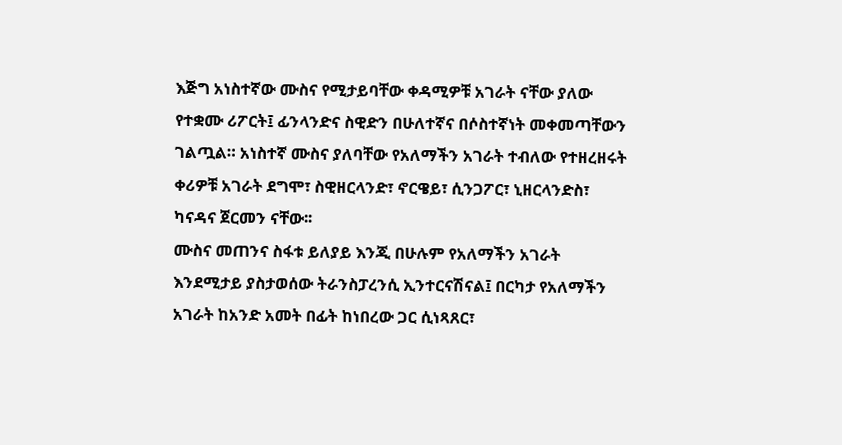እጅግ አነስተኛው ሙስና የሚታይባቸው ቀዳሚዎቹ አገራት ናቸው ያለው የተቋሙ ሪፖርት፤ ፊንላንድና ስዊድን በሁለተኛና በሶስተኛነት መቀመጣቸውን ገልጧል። አነስተኛ ሙስና ያለባቸው የአለማችን አገራት ተብለው የተዘረዘሩት ቀሪዎቹ አገራት ደግሞ፣ ስዊዘርላንድ፣ ኖርዌይ፣ ሲንጋፖር፣ ኒዘርላንድስ፣ ካናዳና ጀርመን ናቸው፡፡
ሙስና መጠንና ስፋቱ ይለያይ እንጂ በሁሉም የአለማችን አገራት እንደሚታይ ያስታወሰው ትራንስፓረንሲ ኢንተርናሽናል፤ በርካታ የአለማችን አገራት ከአንድ አመት በፊት ከነበረው ጋር ሲነጻጸር፣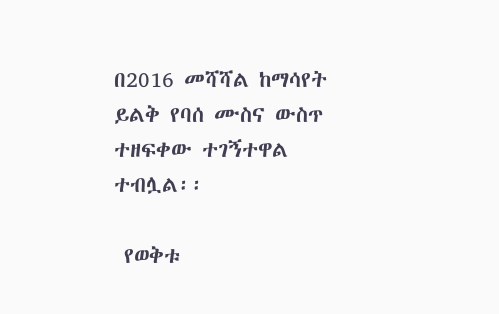በ2016 መሻሻል ከማሳየት ይልቅ የባሰ ሙስና ውስጥ ተዘፍቀው ተገኝተዋል ተብሏል፡፡

 የወቅቱ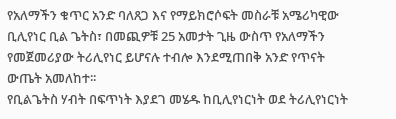የአለማችን ቁጥር አንድ ባለጸጋ እና የማይክሮሶፍት መስራቹ አሜሪካዊው ቢሊየነር ቢል ጌትስ፣ በመጪዎቹ 25 አመታት ጊዜ ውስጥ የአለማችን የመጀመሪያው ትሪሊየነር ይሆናሉ ተብሎ እንደሚጠበቅ አንድ የጥናት ውጤት አመለከተ፡፡
የቢልጌትስ ሃብት በፍጥነት እያደገ መሄዱ ከቢሊየነርነት ወደ ትሪሊየነርነት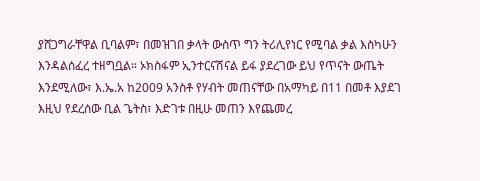ያሸጋግራቸዋል ቢባልም፣ በመዝገበ ቃላት ውስጥ ግን ትሪሊየነር የሚባል ቃል እስካሁን እንዳልሰፈረ ተዘግቧል። ኦክስፋም ኢንተርናሽናል ይፋ ያደረገው ይህ የጥናት ውጤት እንደሚለው፣ እ.ኤ.አ ከ2009 አንስቶ የሃብት መጠናቸው በአማካይ በ11 በመቶ እያደገ እዚህ የደረሰው ቢል ጌትስ፣ እድገቱ በዚሁ መጠን እየጨመረ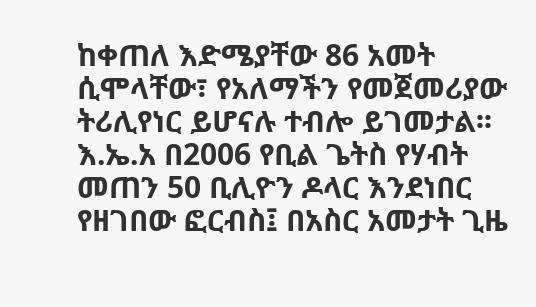ከቀጠለ እድሜያቸው 86 አመት ሲሞላቸው፣ የአለማችን የመጀመሪያው ትሪሊየነር ይሆናሉ ተብሎ ይገመታል፡፡
እ.ኤ.አ በ2006 የቢል ጌትስ የሃብት መጠን 50 ቢሊዮን ዶላር እንደነበር የዘገበው ፎርብስ፤ በአስር አመታት ጊዜ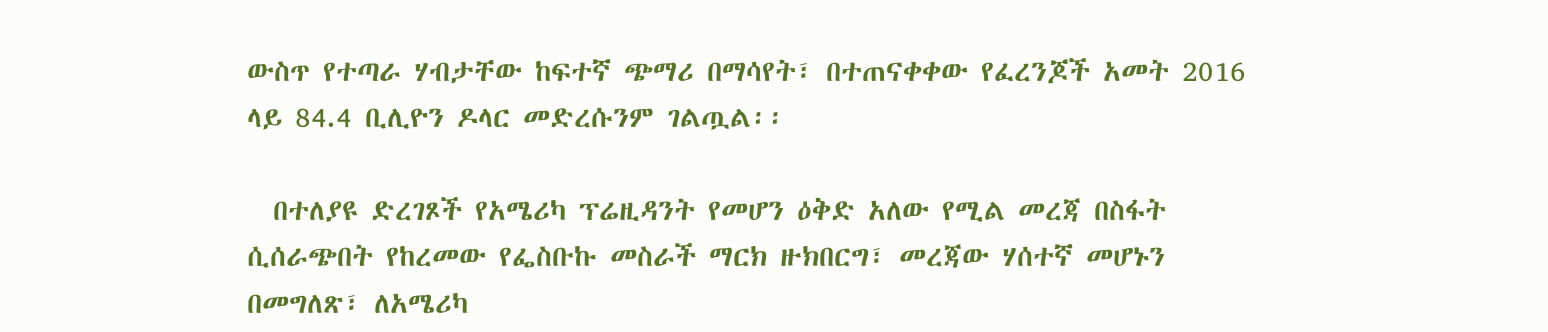ውስጥ የተጣራ ሃብታቸው ከፍተኛ ጭማሪ በማሳየት፣ በተጠናቀቀው የፈረንጆች አመት 2016 ላይ 84.4 ቢሊዮን ዶላር መድረሱንም ገልጧል፡፡

  በተለያዩ ድረገጾች የአሜሪካ ፕሬዚዳንት የመሆን ዕቅድ አለው የሚል መረጃ በስፋት ሲሰራጭበት የከረመው የፌስቡኩ መስራች ማርክ ዙክበርግ፣ መረጃው ሃሰተኛ መሆኑን በመግለጽ፣ ለአሜሪካ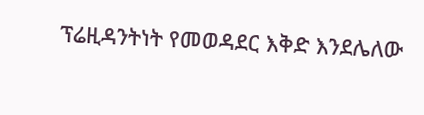ፕሬዚዳንትነት የመወዳደር እቅድ እንደሌለው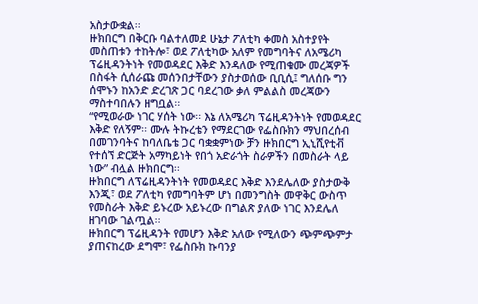አስታውቋል፡፡
ዙክበርግ በቅርቡ ባልተለመደ ሁኔታ ፖለቲካ ቀመስ አስተያየት መስጠቱን ተከትሎ፣ ወደ ፖለቲካው አለም የመግባትና ለአሜሪካ ፕሬዚዳንትነት የመወዳደር እቅድ እንዳለው የሚጠቁሙ መረጃዎች በስፋት ሲሰራጩ መሰንበታቸውን ያስታወሰው ቢቢሲ፤ ግለሰቡ ግን ሰሞኑን ከአንድ ድረገጽ ጋር ባደረገው ቃለ ምልልስ መረጃውን ማስተባበሉን ዘግቧል፡፡
“የሚወራው ነገር ሃሰት ነው፡፡ እኔ ለአሜሪካ ፕሬዚዳንትነት የመወዳደር እቅድ የለኝም፡፡ ሙሉ ትኩረቴን የማደርገው የፌስቡክን ማህበረሰብ በመገንባትና ከባለቤቴ ጋር ባቋቋምነው ቻን ዙክበርግ ኢኒሺየቲቭ የተሰኘ ድርጅት አማካይነት የበጎ አድራጎት ስራዎችን በመስራት ላይ ነው” ብሏል ዙክበርግ፡፡
ዙክበርግ ለፕሬዚዳንትነት የመወዳደር እቅድ እንደሌለው ያስታውቅ እንጂ፣ ወደ ፖለቲካ የመግባትም ሆነ በመንግስት መዋቅር ውስጥ የመስራት እቅድ ይኑረው አይኑረው በግልጽ ያለው ነገር እንደሌለ ዘገባው ገልጧል፡፡
ዙክበርግ ፕሬዚዳንት የመሆን እቅድ አለው የሚለውን ጭምጭምታ ያጠናከረው ደግሞ፣ የፌስቡክ ኩባንያ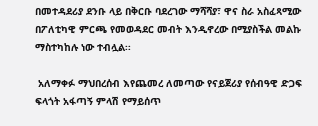በመተዳደሪያ ደንቡ ላይ በቅርቡ ባደረገው ማሻሻያ፣ ዋና ስራ አስፈጻሚው በፖለቲካዊ ምርጫ የመወዳደር መብት እንዲኖረው በሚያስችል መልኩ ማስተካከሉ ነው ተብሏል፡፡

 አለማቀፉ ማህበረሰብ እየጨመረ ለመጣው የናይጀሪያ የሰብዓዊ ድጋፍ ፍላጎት አፋጣኝ ምላሽ የማይሰጥ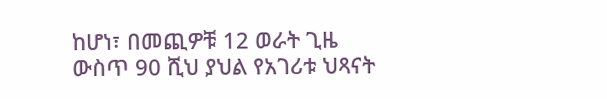ከሆነ፣ በመጪዎቹ 12 ወራት ጊዜ ውስጥ 90 ሺህ ያህል የአገሪቱ ህጻናት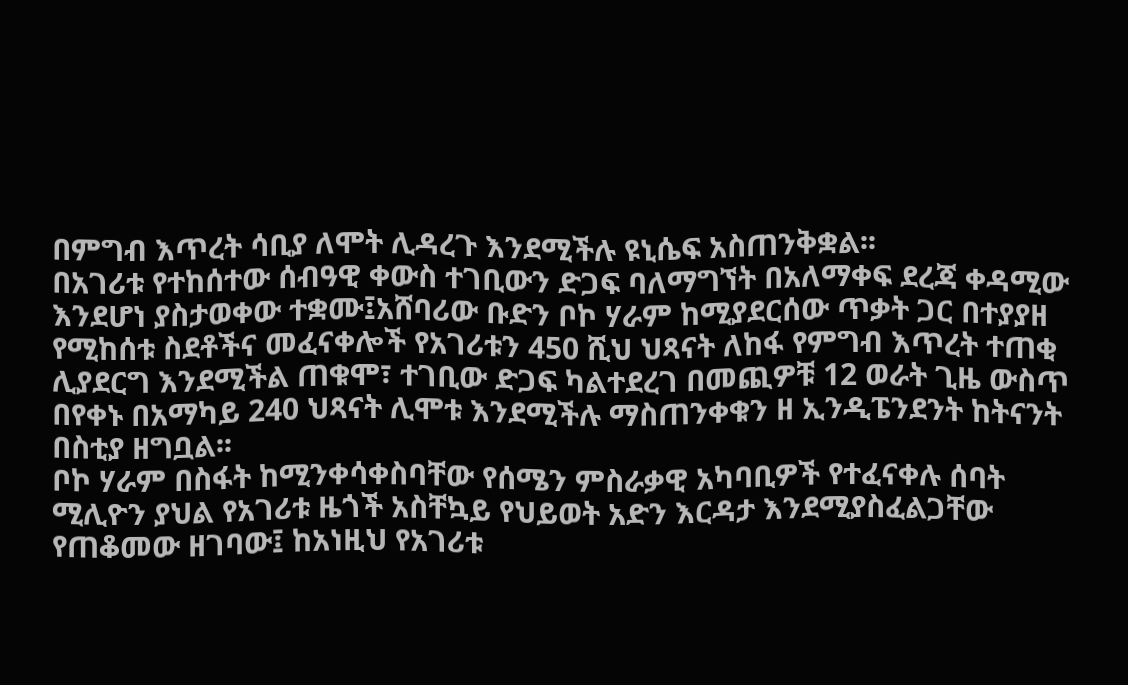በምግብ እጥረት ሳቢያ ለሞት ሊዳረጉ እንደሚችሉ ዩኒሴፍ አስጠንቅቋል፡፡
በአገሪቱ የተከሰተው ሰብዓዊ ቀውስ ተገቢውን ድጋፍ ባለማግኘት በአለማቀፍ ደረጃ ቀዳሚው እንደሆነ ያስታወቀው ተቋሙ፤አሸባሪው ቡድን ቦኮ ሃራም ከሚያደርሰው ጥቃት ጋር በተያያዘ የሚከሰቱ ስደቶችና መፈናቀሎች የአገሪቱን 450 ሺህ ህጻናት ለከፋ የምግብ እጥረት ተጠቂ ሊያደርግ እንደሚችል ጠቁሞ፣ ተገቢው ድጋፍ ካልተደረገ በመጪዎቹ 12 ወራት ጊዜ ውስጥ በየቀኑ በአማካይ 240 ህጻናት ሊሞቱ እንደሚችሉ ማስጠንቀቁን ዘ ኢንዲፔንደንት ከትናንት በስቲያ ዘግቧል፡፡
ቦኮ ሃራም በስፋት ከሚንቀሳቀስባቸው የሰሜን ምስራቃዊ አካባቢዎች የተፈናቀሉ ሰባት ሚሊዮን ያህል የአገሪቱ ዜጎች አስቸኳይ የህይወት አድን እርዳታ እንደሚያስፈልጋቸው የጠቆመው ዘገባው፤ ከአነዚህ የአገሪቱ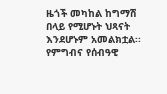ዜጎች መካከል ከግማሽ በላይ የሚሆኑት ህጻናት እንደሆኑም አመልክቷል፡፡
የምግብና የሰብዓዊ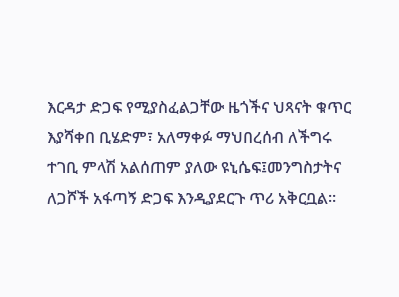እርዳታ ድጋፍ የሚያስፈልጋቸው ዜጎችና ህጻናት ቁጥር እያሻቀበ ቢሄድም፣ አለማቀፉ ማህበረሰብ ለችግሩ ተገቢ ምላሽ አልሰጠም ያለው ዩኒሴፍ፤መንግስታትና ለጋሾች አፋጣኝ ድጋፍ እንዲያደርጉ ጥሪ አቅርቧል።